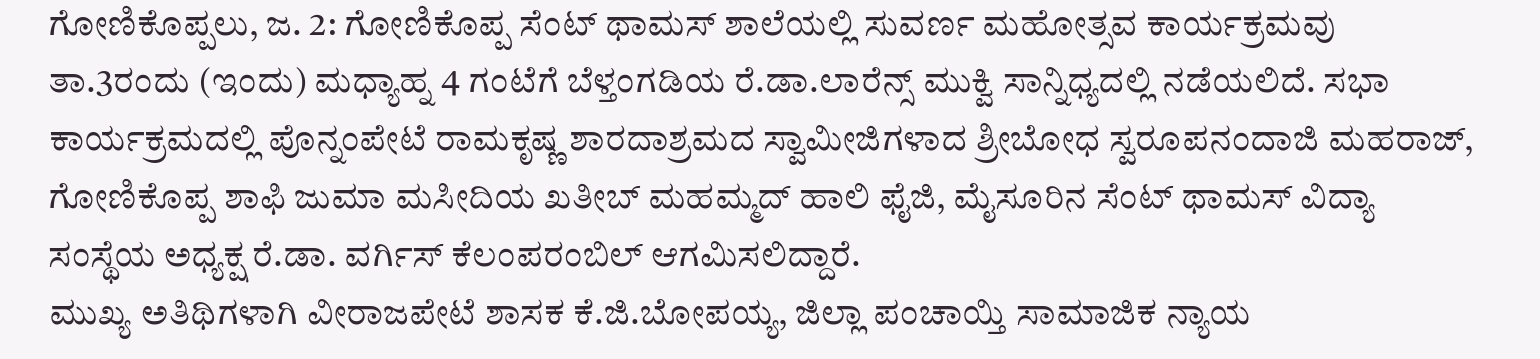ಗೋಣಿಕೊಪ್ಪಲು, ಜ. 2: ಗೋಣಿಕೊಪ್ಪ ಸೆಂಟ್ ಥಾಮಸ್ ಶಾಲೆಯಲ್ಲಿ ಸುವರ್ಣ ಮಹೋತ್ಸವ ಕಾರ್ಯಕ್ರಮವು ತಾ.3ರಂದು (ಇಂದು) ಮಧ್ಯಾಹ್ನ 4 ಗಂಟೆಗೆ ಬೆಳ್ತಂಗಡಿಯ ರೆ.ಡಾ.ಲಾರೆನ್ಸ್ ಮುಕ್ವಿ ಸಾನ್ನಿಧ್ಯದಲ್ಲಿ ನಡೆಯಲಿದೆ. ಸಭಾ ಕಾರ್ಯಕ್ರಮದಲ್ಲಿ ಪೊನ್ನಂಪೇಟೆ ರಾಮಕೃಷ್ಣ ಶಾರದಾಶ್ರಮದ ಸ್ವಾಮೀಜಿಗಳಾದ ಶ್ರೀಬೋಧ ಸ್ವರೂಪನಂದಾಜಿ ಮಹರಾಜ್, ಗೋಣಿಕೊಪ್ಪ ಶಾಫಿ ಜುಮಾ ಮಸೀದಿಯ ಖತೀಬ್ ಮಹಮ್ಮದ್ ಹಾಲಿ ಫೈಜಿ, ಮೈಸೂರಿನ ಸೆಂಟ್ ಥಾಮಸ್ ವಿದ್ಯಾ ಸಂಸ್ಥೆಯ ಅಧ್ಯಕ್ಷ ರೆ.ಡಾ. ವರ್ಗಿಸ್ ಕೆಲಂಪರಂಬಿಲ್ ಆಗಮಿಸಲಿದ್ದಾರೆ.
ಮುಖ್ಯ ಅತಿಥಿಗಳಾಗಿ ವೀರಾಜಪೇಟೆ ಶಾಸಕ ಕೆ.ಜಿ.ಬೋಪಯ್ಯ, ಜಿಲ್ಲಾ ಪಂಚಾಯ್ತಿ ಸಾಮಾಜಿಕ ನ್ಯಾಯ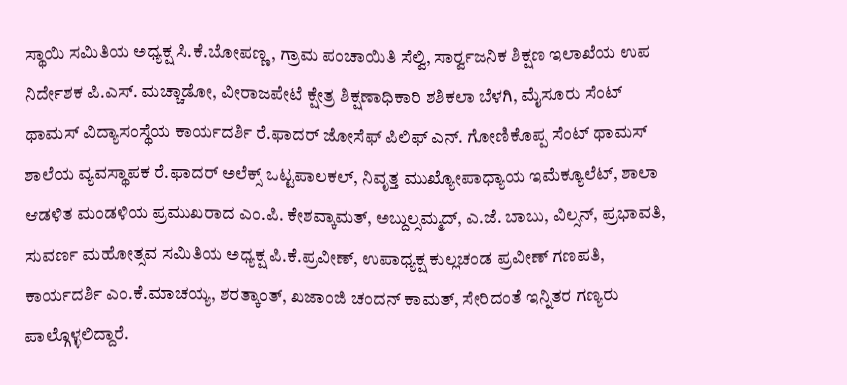ಸ್ಥಾಯಿ ಸಮಿತಿಯ ಅಧ್ಯಕ್ಷ ಸಿ.ಕೆ.ಬೋಪಣ್ಣ, ಗ್ರಾಮ ಪಂಚಾಯಿತಿ ಸೆಲ್ವಿ, ಸಾರ್ರ್ವಜನಿಕ ಶಿಕ್ಷಣ ಇಲಾಖೆಯ ಉಪ ನಿರ್ದೇಶಕ ಪಿ.ಎಸ್. ಮಚ್ಚಾಡೋ, ವೀರಾಜಪೇಟೆ ಕ್ಷೇತ್ರ ಶಿಕ್ಷಣಾಧಿಕಾರಿ ಶಶಿಕಲಾ ಬೆಳಗಿ, ಮೈಸೂರು ಸೆಂಟ್ ಥಾಮಸ್ ವಿದ್ಯಾಸಂಸ್ಥೆಯ ಕಾರ್ಯದರ್ಶಿ ರೆ.ಫಾದರ್ ಜೋಸೆಫ್ ಪಿಲಿಫ್ ಎನ್. ಗೋಣಿಕೊಪ್ಪ ಸೆಂಟ್ ಥಾಮಸ್ ಶಾಲೆಯ ವ್ಯವಸ್ಥಾಪಕ ರೆ.ಫಾದರ್ ಅಲೆಕ್ಸ್ ಒಟ್ಟಪಾಲಕಲ್, ನಿವೃತ್ತ ಮುಖ್ಯೋಪಾಧ್ಯಾಯ ಇಮೆಕ್ಯೂಲೆಟ್, ಶಾಲಾ ಆಡಳಿತ ಮಂಡಳಿಯ ಪ್ರಮುಖರಾದ ಎಂ.ಪಿ. ಕೇಶವ್ಕಾಮತ್, ಅಬ್ದುಲ್ಸಮ್ಮದ್, ಎ.ಜೆ. ಬಾಬು, ವಿಲ್ಸನ್, ಪ್ರಭಾವತಿ, ಸುವರ್ಣ ಮಹೋತ್ಸವ ಸಮಿತಿಯ ಅಧ್ಯಕ್ಷ ಪಿ.ಕೆ.ಪ್ರವೀಣ್, ಉಪಾಧ್ಯಕ್ಷ ಕುಲ್ಲಚಂಡ ಪ್ರವೀಣ್ ಗಣಪತಿ, ಕಾರ್ಯದರ್ಶಿ ಎಂ.ಕೆ.ಮಾಚಯ್ಯ, ಶರತ್ಕಾಂತ್, ಖಜಾಂಜಿ ಚಂದನ್ ಕಾಮತ್, ಸೇರಿದಂತೆ ಇನ್ನಿತರ ಗಣ್ಯರು ಪಾಲ್ಗೊಳ್ಳಲಿದ್ದಾರೆ.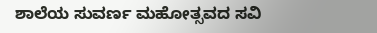ಶಾಲೆಯ ಸುವರ್ಣ ಮಹೋತ್ಸವದ ಸವಿ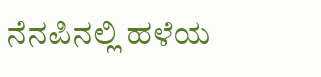ನೆನಪಿನಲ್ಲಿ ಹಳೆಯ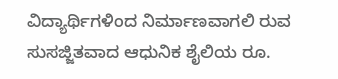ವಿದ್ಯಾರ್ಥಿಗಳಿಂದ ನಿರ್ಮಾಣವಾಗಲಿ ರುವ ಸುಸಜ್ಜಿತವಾದ ಆಧುನಿಕ ಶೈಲಿಯ ರೂ.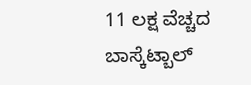11 ಲಕ್ಷ ವೆಚ್ಚದ ಬಾಸ್ಕೆಟ್ಬಾಲ್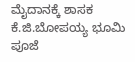ಮೈದಾನಕ್ಕೆ ಶಾಸಕ ಕೆ.ಜಿ.ಬೋಪಯ್ಯ ಭೂಮಿ ಪೂಜೆ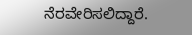ನೆರವೇರಿಸಲಿದ್ದಾರೆ.